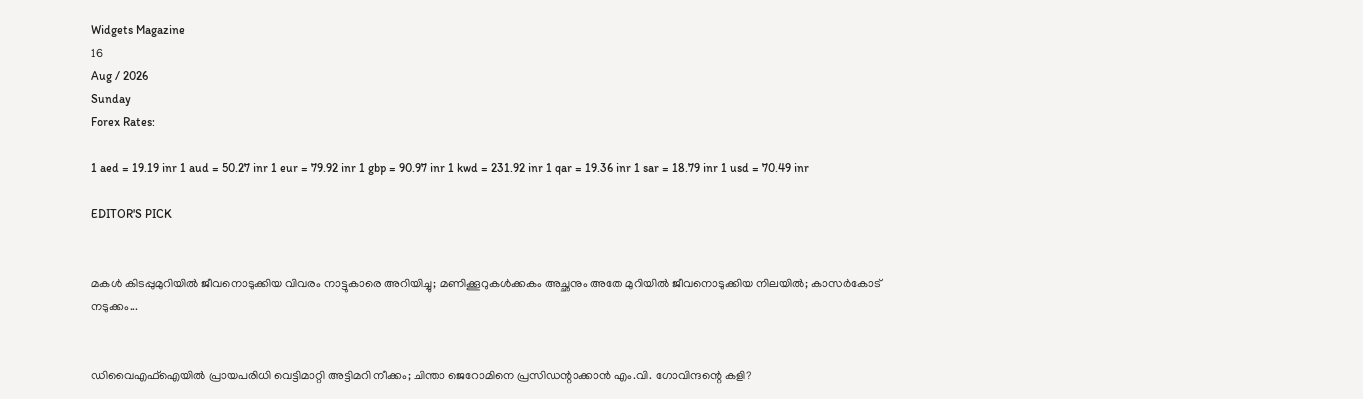Widgets Magazine
16
Aug / 2026
Sunday
Forex Rates:

1 aed = 19.19 inr 1 aud = 50.27 inr 1 eur = 79.92 inr 1 gbp = 90.97 inr 1 kwd = 231.92 inr 1 qar = 19.36 inr 1 sar = 18.79 inr 1 usd = 70.49 inr

EDITOR'S PICK


മകൾ കിടപ്പുമുറിയിൽ ജീവനൊടുക്കിയ വിവരം നാട്ടുകാരെ അറിയിച്ചു; മണിക്കൂറുകൾക്കകം അച്ഛനും അതേ മുറിയിൽ ജീവനൊടുക്കിയ നിലയിൽ; കാസർകോട് നടുക്കം...


ഡിവൈഎഫ്ഐയിൽ പ്രായപരിധി വെട്ടിമാറ്റി അട്ടിമറി നീക്കം; ചിന്താ ജെറോമിനെ പ്രസിഡന്റാക്കാൻ എം.വി. ഗോവിന്ദന്റെ കളി?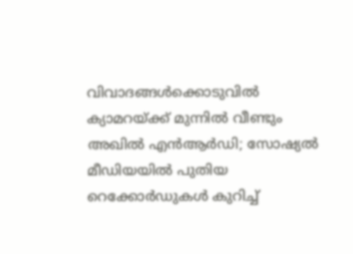വിവാദങ്ങൾക്കൊടുവിൽ ക്യാമറയ്ക്ക് മുന്നിൽ വീണ്ടും അഖിൽ എൻആർഡി; സോഷ്യൽ മീഡിയയിൽ പുതിയ റെക്കോർഡുകൾ കുറിച്ച്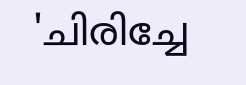'ചിരിച്ചേ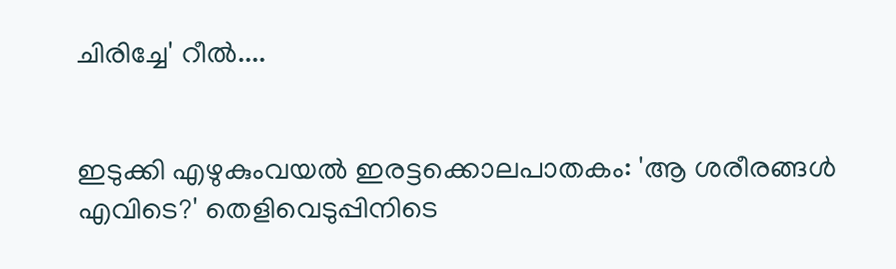ചിരിച്ചേ' റീൽ....


ഇടുക്കി എഴുകുംവയൽ ഇരട്ടക്കൊലപാതകം: 'ആ ശരീരങ്ങൾ എവിടെ?' തെളിവെടുപ്പിനിടെ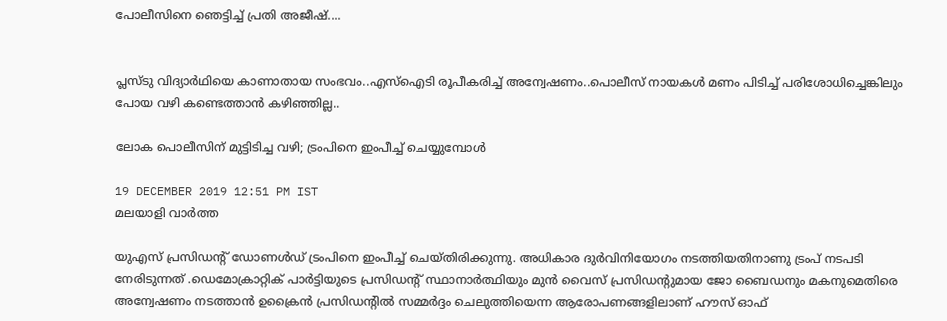പോലീസിനെ ഞെട്ടിച്ച് പ്രതി അജീഷ്....


പ്ലസ്ടു വിദ്യാർഥിയെ കാണാതായ സംഭവം..എസ്ഐടി രൂപീകരിച്ച് അന്വേഷണം..പൊലീസ് നായകൾ മണം പിടിച്ച് പരിശോധിച്ചെങ്കിലും പോയ വഴി കണ്ടെത്താൻ കഴിഞ്ഞില്ല..

ലോക പൊലീസിന് മുട്ടിടിച്ച വഴി; ട്രംപിനെ ഇംപീച്ച് ചെയ്യുമ്പോൾ

19 DECEMBER 2019 12:51 PM IST
മലയാളി വാര്‍ത്ത

യുഎസ് പ്രസിഡന്റ് ഡോണള്‍ഡ് ട്രംപിനെ ഇംപീച്ച് ചെയ്തിരിക്കുന്നു. അധികാര ദുര്‍വിനിയോഗം നടത്തിയതിനാണു ട്രംപ് നടപടി നേരിടുന്നത് .ഡെമോക്രാറ്റിക് പാര്‍ട്ടിയുടെ പ്രസിഡന്റ് സ്ഥാനാര്‍ത്ഥിയും മുന്‍ വൈസ് പ്രസിഡന്റുമായ ജോ ബൈഡനും മകനുമെതിരെ അന്വേഷണം നടത്താന്‍ ഉക്രൈന്‍ പ്രസിഡന്റില്‍ സമ്മര്‍ദ്ദം ചെലുത്തിയെന്ന ആരോപണങ്ങളിലാണ് ഹൗസ് ഓഫ്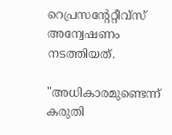റെപ്രസന്റേറ്റീവ്‌സ് അന്വേഷണം നടത്തിയത്.

"അധികാരമുണ്ടെന്ന് കരുതി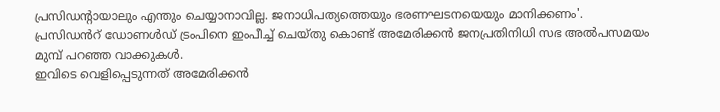പ്രസിഡന്റായാലും എന്തും ചെയ്യാനാവില്ല. ജനാധിപത്യത്തെയും ഭരണഘടനയെയും മാനിക്കണം'.
പ്രസിഡൻറ് ഡോണൾഡ് ട്രംപിനെ ഇംപീച്ച് ചെയ്തു കൊണ്ട് അമേരിക്കൻ ജനപ്രതിനിധി സഭ അൽപസമയം മുമ്പ് പറഞ്ഞ വാക്കുകൾ.
ഇവിടെ വെളിപ്പെടുന്നത് അമേരിക്കൻ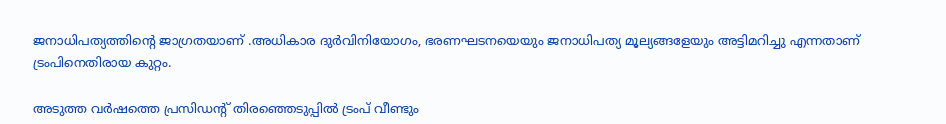ജനാധിപത്യത്തിന്റെ ജാഗ്രതയാണ് .അധികാര ദുർവിനിയോഗം, ഭരണഘടനയെയും ജനാധിപത്യ മൂല്യങ്ങളേയും അട്ടിമറിച്ചു എന്നതാണ് ട്രംപിനെതിരായ കുറ്റം.

അടുത്ത വർഷത്തെ പ്രസിഡന്റ് തിരഞ്ഞെടുപ്പിൽ ട്രംപ് വീണ്ടും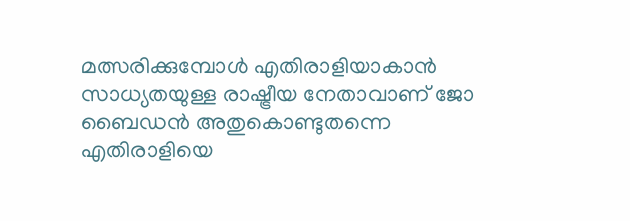മത്സരിക്കുമ്പോൾ എതിരാളിയാകാൻ സാധ്യതയുള്ള രാഷ്ട്രീയ നേതാവാണ് ജോ ബൈഡൻ അതുകൊണ്ടുതന്നെ എതിരാളിയെ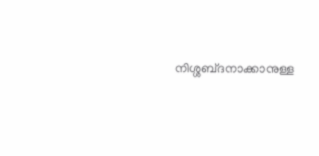നിശ്ശബ്‌ദനാക്കാനുള്ള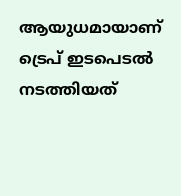ആയുധമായാണ് ട്രെപ് ഇടപെടൽ നടത്തിയത്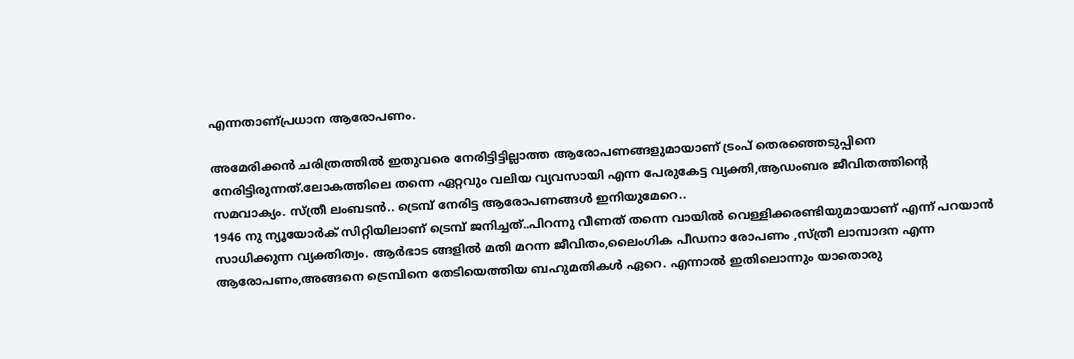എന്നതാണ്പ്രധാന ആരോപണം.

അമേരിക്കൻ ചരിത്രത്തിൽ ഇതുവരെ നേരിട്ടിട്ടില്ലാത്ത ആരോപണങ്ങളുമായാണ് ട്രംപ് തെരഞ്ഞെടുപ്പിനെ നേരിട്ടിരുന്നത്.ലോകത്തിലെ തന്നെ ഏറ്റവും വലിയ വ്യവസായി എന്ന പേരുകേട്ട വ്യക്തി,ആഡംബര ജീവിതത്തിന്റെ സമവാക്യം. സ്ത്രീ ലംബടൻ.. ട്രെമ്പ് നേരിട്ട ആരോപണങ്ങൾ ഇനിയുമേറെ..
1946 നു ന്യൂയോർക് സിറ്റിയിലാണ് ട്രെമ്പ് ജനിച്ചത്..പിറന്നു വീണത് തന്നെ വായിൽ വെള്ളിക്കരണ്ടിയുമായാണ് എന്ന് പറയാൻ സാധിക്കുന്ന വ്യക്തിത്വം. ആർഭാട ങ്ങളിൽ മതി മറന്ന ജീവിതം,ലൈംഗിക പീഡനാ രോപണം ,സ്ത്രീ ലാമ്പാദന എന്ന ആരോപണം,അങ്ങനെ ട്രെമ്പിനെ തേടിയെത്തിയ ബഹുമതികൾ ഏറെ. എന്നാൽ ഇതിലൊന്നും യാതൊരു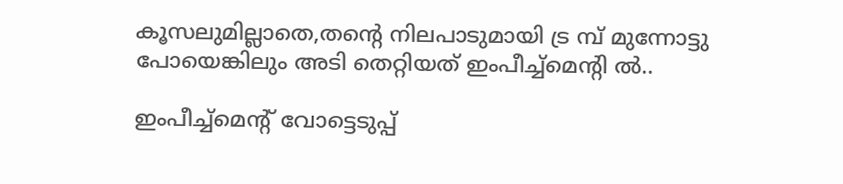കൂസലുമില്ലാതെ,തന്റെ നിലപാടുമായി ട്ര മ്പ് മുന്നോട്ടു പോയെങ്കിലും അടി തെറ്റിയത് ഇംപീച്ച്‌മെന്റി ൽ..

ഇംപീച്ച്‌മെന്റ് വോട്ടെടുപ്പ്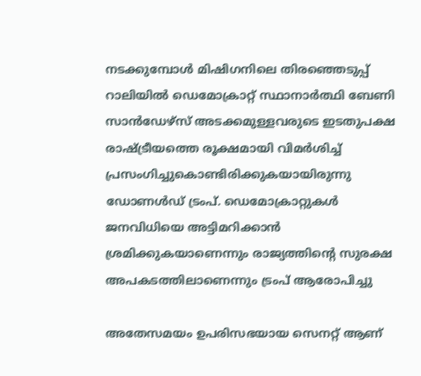നടക്കുമ്പോള്‍ മിഷിഗനിലെ തിരഞ്ഞെടുപ്പ് റാലിയില്‍ ഡെമോക്രാറ്റ് സ്ഥാനാര്‍ത്ഥി ബേണി സാന്‍ഡേഴ്‌സ് അടക്കമുള്ളവരുടെ ഇടതുപക്ഷ രാഷ്ട്രീയത്തെ രൂക്ഷമായി വിമര്‍ശിച്ച് പ്രസംഗിച്ചുകൊണ്ടിരിക്കുകയായിരുന്നു ഡോണള്‍ഡ് ട്രംപ്. ഡെമോക്രാറ്റുകള്‍ ജനവിധിയെ അട്ടിമറിക്കാന്‍ ശ്രമിക്കുകയാണെന്നും രാജ്യത്തിന്റെ സുരക്ഷ അപകടത്തിലാണെന്നും ട്രംപ് ആരോപിച്ചു

അതേസമയം ഉപരിസഭയായ സെനറ്റ് ആണ്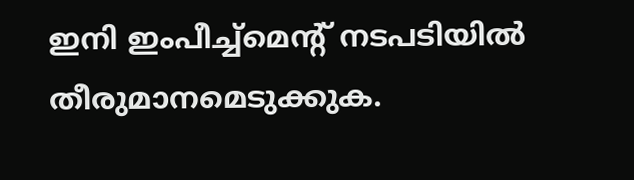ഇനി ഇംപീച്ച്‌മെന്റ് നടപടിയില്‍ തീരുമാനമെടുക്കുക.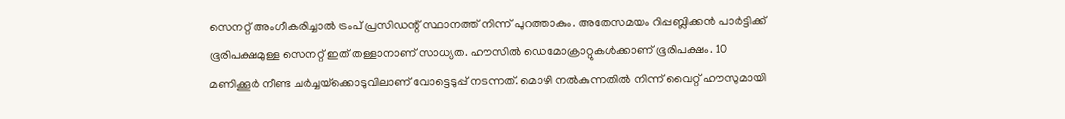സെനറ്റ് അംഗീകരിച്ചാല്‍ ട്രംപ് പ്രസിഡന്റ് സ്ഥാനത്ത് നിന്ന് പുറത്താകും. അതേസമയം റിപ്പബ്ലിക്കന്‍ പാര്‍ട്ടിക്ക് ഭൂരിപക്ഷമുള്ള സെനറ്റ് ഇത് തള്ളാനാണ് സാധ്യത. ഹൗസില്‍ ഡെമോക്രാറ്റുകള്‍ക്കാണ് ഭൂരിപക്ഷം. 10 മണിക്കൂര്‍ നീണ്ട ചര്‍ച്ചയ്‌ക്കൊടുവിലാണ് വോട്ടെടുപ്പ് നടന്നത്. മൊഴി നല്‍കുന്നതില്‍ നിന്ന് വൈറ്റ് ഹൗസുമായി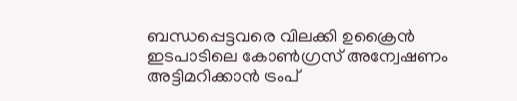ബന്ധപ്പെട്ടവരെ വിലക്കി ഉക്രൈന്‍ ഇടപാടിലെ കോണ്‍ഗ്രസ് അന്വേഷണം അട്ടിമറിക്കാന്‍ ട്രംപ്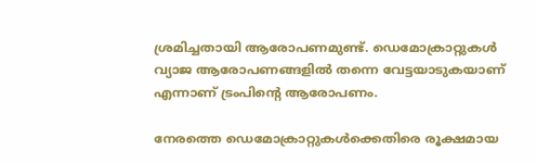ശ്രമിച്ചതായി ആരോപണമുണ്ട്. ഡെമോക്രാറ്റുകള്‍ വ്യാജ ആരോപണങ്ങളില്‍ തന്നെ വേട്ടയാടുകയാണ് എന്നാണ് ട്രംപിന്റെ ആരോപണം.

നേരത്തെ ഡെമോക്രാറ്റുകള്‍ക്കെതിരെ രൂക്ഷമായ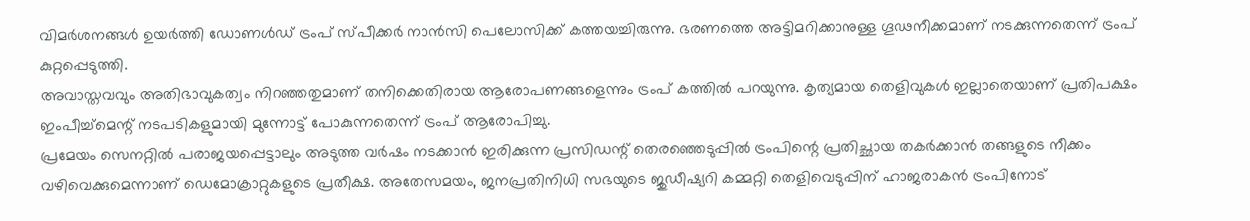വിമര്‍ശനങ്ങള്‍ ഉയര്‍ത്തി ഡോണള്‍ഡ് ട്രംപ് സ്പീക്കര്‍ നാന്‍സി പെലോസിക്ക് കത്തയച്ചിരുന്നു. ഭരണത്തെ അട്ടിമറിക്കാനുള്ള ഗൂഢനീക്കമാണ് നടക്കുന്നതെന്ന് ട്രംപ് കുറ്റപ്പെടുത്തി.
അവാസ്തവവും അതിഭാവുകത്വം നിറഞ്ഞതുമാണ് തനിക്കെതിരായ ആരോപണങ്ങളെന്നും ട്രംപ് കത്തില്‍ പറയുന്നു. കൃത്യമായ തെളിവുകൾ ഇല്ലാതെയാണ് പ്രതിപക്ഷം ഇംപീച്ച്മെന്റ് നടപടികളുമായി മുന്നോട്ട് പോകുന്നതെന്ന് ട്രംപ് ആരോപിച്ചു.
പ്രമേയം സെനറ്റിൽ പരാജയപ്പെട്ടാലും അടുത്ത വർഷം നടക്കാൻ ഇരിക്കുന്ന പ്രസിഡന്റ് തെരഞ്ഞെടുപ്പിൽ ട്രംപിന്റെ പ്രതിച്ഛായ തകർക്കാൻ തങ്ങളുടെ നീക്കം വഴിവെക്കുമെന്നാണ് ഡെമോക്രാറ്റുകളുടെ പ്രതീക്ഷ. അതേസമയം, ജനപ്രതിനിധി സഭയുടെ ജുഡീഷ്യറി കമ്മറ്റി തെളിവെടുപ്പിന് ഹാജരാകന്‍ ട്രംപിനോട്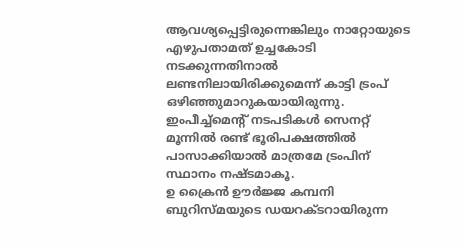ആവശ്യപ്പെട്ടിരുന്നെങ്കിലും നാറ്റോയുടെ എഴുപതാമത് ഉച്ചകോടി നടക്കുന്നതിനാല്‍ ലണ്ടനിലായിരിക്കുമെന്ന് കാട്ടി ട്രംപ് ഒഴിഞ്ഞുമാറുകയായിരുന്നു. ഇംപീച്ച്മെൻ്റ് നടപടികള്‍ സെനറ്റ് മൂന്നിൽ രണ്ട് ഭൂരിപക്ഷത്തില്‍ പാസാക്കിയാൽ മാത്രമേ ട്രംപിന് സ്ഥാനം നഷ്ടമാകൂ.
ഉ ക്രൈന്‍ ഊര്‍ജ്ജ കമ്പനി ബുറിസ്മയുടെ ഡയറക്ടറായിരുന്ന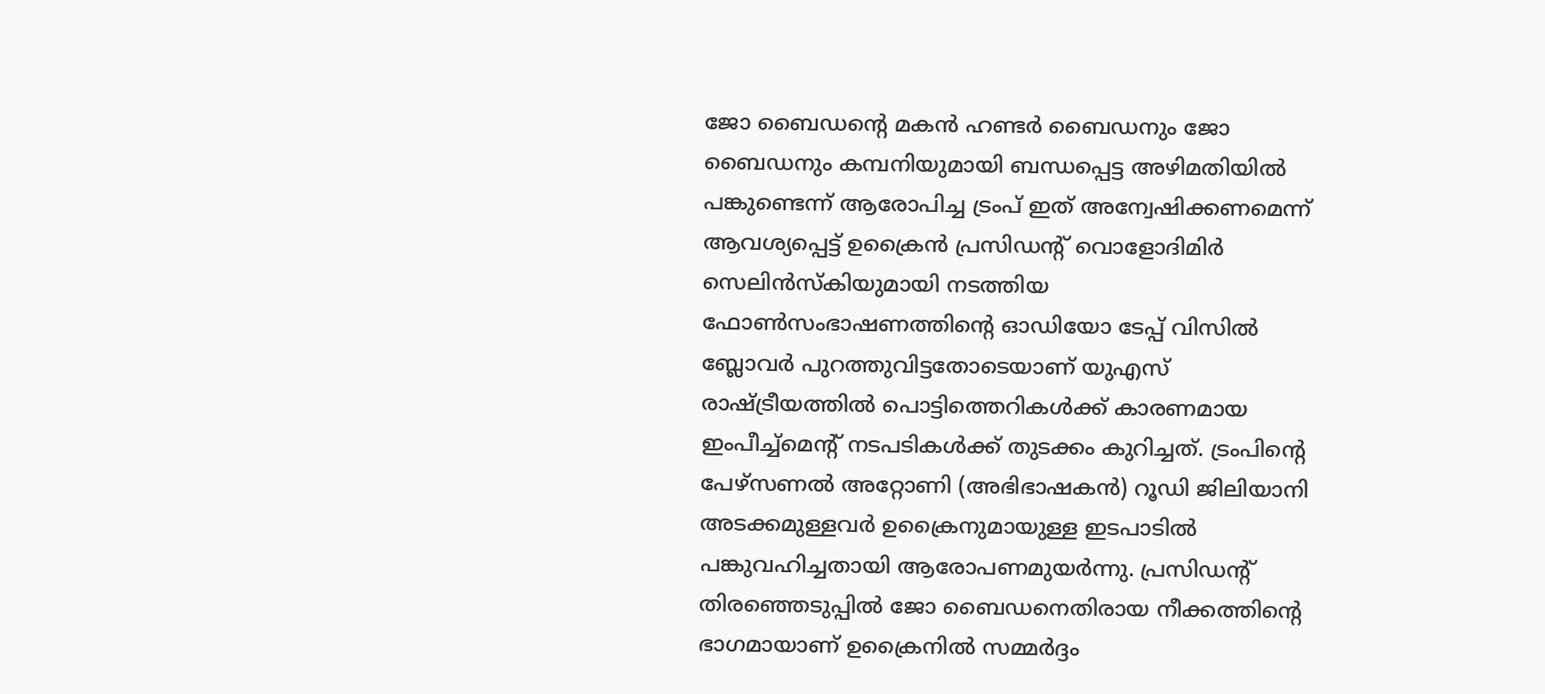ജോ ബൈഡന്റെ മകന്‍ ഹണ്ടര്‍ ബൈഡനും ജോ ബൈഡനും കമ്പനിയുമായി ബന്ധപ്പെട്ട അഴിമതിയില്‍ പങ്കുണ്ടെന്ന് ആരോപിച്ച ട്രംപ് ഇത് അന്വേഷിക്കണമെന്ന് ആവശ്യപ്പെട്ട് ഉക്രൈന്‍ പ്രസിഡന്റ് വൊളോദിമിര്‍ സെലിന്‍സ്‌കിയുമായി നടത്തിയ ഫോണ്‍സംഭാഷണത്തിന്റെ ഓഡിയോ ടേപ്പ് വിസില്‍ ബ്ലോവര്‍ പുറത്തുവിട്ടതോടെയാണ് യുഎസ് രാഷ്ട്രീയത്തില്‍ പൊട്ടിത്തെറികള്‍ക്ക് കാരണമായ ഇംപീച്ച്‌മെന്റ് നടപടികള്‍ക്ക് തുടക്കം കുറിച്ചത്. ട്രംപിന്റെ പേഴ്‌സണല്‍ അറ്റോണി (അഭിഭാഷകന്‍) റൂഡി ജിലിയാനി അടക്കമുള്ളവര്‍ ഉക്രൈനുമായുള്ള ഇടപാടില്‍ പങ്കുവഹിച്ചതായി ആരോപണമുയര്‍ന്നു. പ്രസിഡൻ്റ് തിരഞ്ഞെടുപ്പിൽ ജോ ബൈഡനെതിരായ നീക്കത്തിൻ്റെ ഭാഗമായാണ് ഉക്രൈനിൽ സമ്മർദ്ദം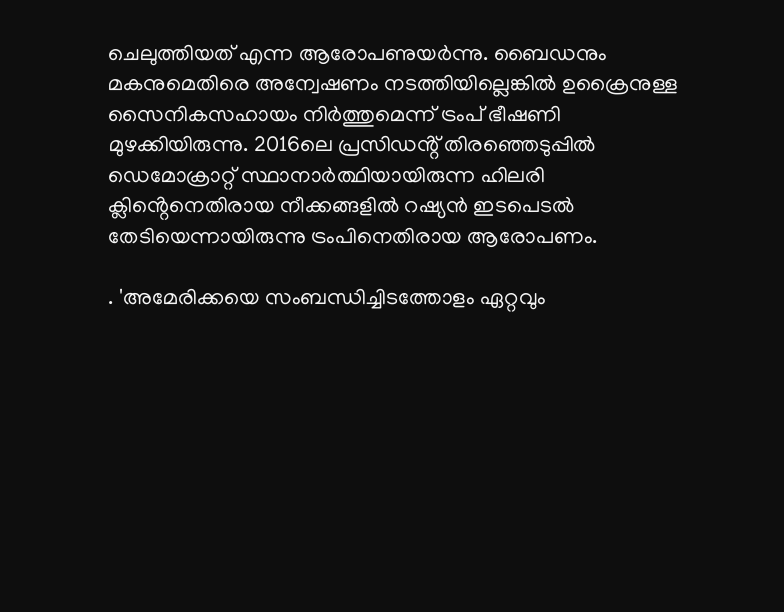ചെലുത്തിയത് എന്ന ആരോപണുയർന്നു. ബൈഡനും മകനുമെതിരെ അന്വേഷണം നടത്തിയില്ലെങ്കിൽ ഉക്രൈനുള്ള സൈനികസഹായം നിർത്തുമെന്ന് ട്രംപ് ഭീഷണി മുഴക്കിയിരുന്നു. 2016ലെ പ്രസിഡൻ്റ് തിരഞ്ഞെടുപ്പിൽ ഡെമോക്രാറ്റ് സ്ഥാനാർത്ഥിയായിരുന്ന ഹിലരി ക്ലിൻ്റെനെതിരായ നീക്കങ്ങളിൽ റഷ്യൻ ഇടപെടൽ തേടിയെന്നായിരുന്നു ട്രംപിനെതിരായ ആരോപണം.

. 'അമേരിക്കയെ സംബന്ധിച്ചിടത്തോളം ഏറ്റവും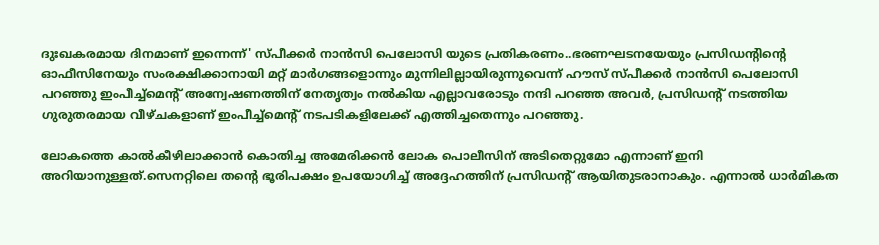ദുഃഖകരമായ ദിനമാണ് ഇന്നെന്ന്' സ്പീക്കര്‍ നാന്‍സി പെലോസി യുടെ പ്രതികരണം..ഭരണഘടനയേയും പ്രസിഡന്റിന്റെ ഓഫീസിനേയും സംരക്ഷിക്കാനായി മറ്റ് മാര്‍ഗങ്ങളൊന്നും മുന്നിലില്ലായിരുന്നുവെന്ന് ഹൗസ് സ്പീക്കര്‍ നാന്‍സി പെലോസി പറഞ്ഞു ഇംപീച്ച്മെന്റ് അന്വേഷണത്തിന് നേതൃത്വം നല്‍കിയ എല്ലാവരോടും നന്ദി പറഞ്ഞ അവര്‍, പ്രസിഡന്‍റ് നടത്തിയ ഗുരുതരമായ വീഴ്ചകളാണ് ഇംപീച്ച്മെന്റ് നടപടികളിലേക്ക് എത്തിച്ചതെന്നും പറഞ്ഞു.

ലോകത്തെ കാൽകീഴിലാക്കാൻ കൊതിച്ച അമേരിക്കൻ ലോക പൊലീസിന് അടിതെറ്റുമോ എന്നാണ് ഇനി അറിയാനുള്ളത്.സെനറ്റിലെ തന്റെ ഭൂരിപക്ഷം ഉപയോഗിച്ച് അദ്ദേഹത്തിന് പ്രസിഡന്റ് ആയിതുടരാനാകും. എന്നാൽ ധാർമികത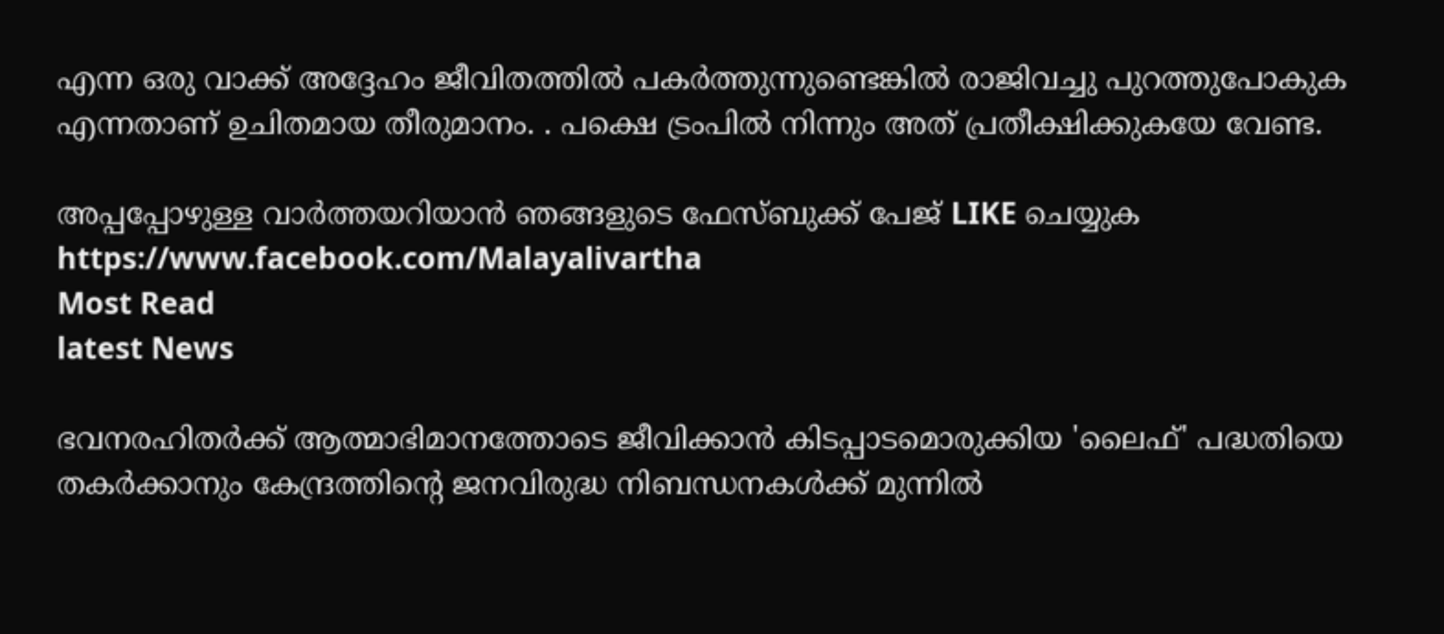എന്ന ഒരു വാക്ക് അദ്ദേഹം ജീവിതത്തിൽ പകർത്തുന്നുണ്ടെങ്കിൽ രാജിവച്ചു പുറത്തുപോകുക എന്നതാണ് ഉചിതമായ തീരുമാനം. . പക്ഷെ ട്രംപിൽ നിന്നും അത് പ്രതീക്ഷിക്കുകയേ വേണ്ട.

അപ്പപ്പോഴുള്ള വാര്‍ത്തയറിയാന്‍ ഞങ്ങളുടെ ഫേസ്‌ബുക്ക്‌ പേജ് LIKE ചെയ്യുക
https://www.facebook.com/Malayalivartha
Most Read
latest News

ഭവനരഹിതർക്ക് ആത്മാഭിമാനത്തോടെ ജീവിക്കാൻ കിടപ്പാടമൊരുക്കിയ 'ലൈഫ്' പദ്ധതിയെ തകർക്കാനും കേന്ദ്രത്തിന്റെ ജനവിരുദ്ധ നിബന്ധനകൾക്ക് മുന്നിൽ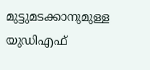മുട്ടുമടക്കാനുമുള്ള യുഡിഎഫ്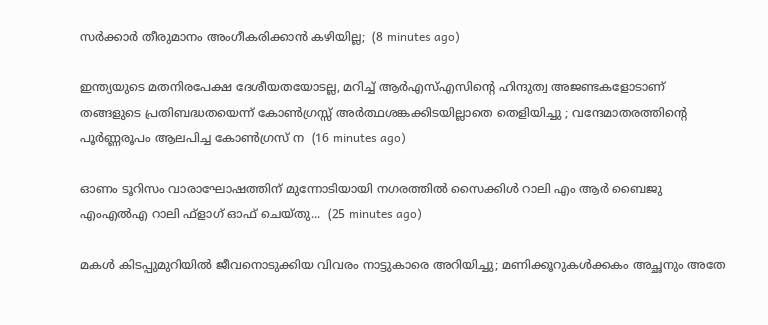സർക്കാർ തീരുമാനം അംഗീകരിക്കാൻ കഴിയില്ല;  (8 minutes ago)

ഇന്ത്യയുടെ മതനിരപേക്ഷ ദേശീയതയോടല്ല, മറിച്ച് ആർഎസ്എസിന്റെ ഹിന്ദുത്വ അജണ്ടകളോടാണ് തങ്ങളുടെ പ്രതിബദ്ധതയെന്ന് കോൺഗ്രസ്സ് അർത്ഥശങ്കക്കിടയില്ലാതെ തെളിയിച്ചു ; വന്ദേമാതരത്തിന്റെ പൂർണ്ണരൂപം ആലപിച്ച കോൺഗ്രസ് ന  (16 minutes ago)

ഓണം ടൂറിസം വാരാഘോഷത്തിന് മുന്നോടിയായി നഗരത്തില്‍ സൈക്കിള്‍ റാലി എം ആര്‍ ബൈജു എംഎല്‍എ റാലി ഫ്ളാഗ് ഓഫ് ചെയ്തു...  (25 minutes ago)

മകൾ കിടപ്പുമുറിയിൽ ജീവനൊടുക്കിയ വിവരം നാട്ടുകാരെ അറിയിച്ചു; മണിക്കൂറുകൾക്കകം അച്ഛനും അതേ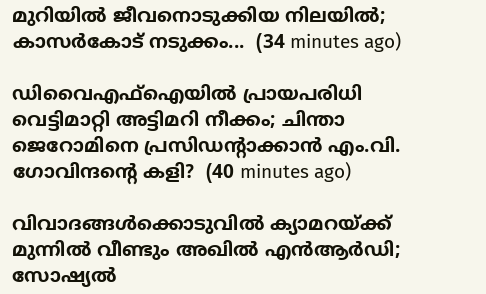മുറിയിൽ ജീവനൊടുക്കിയ നിലയിൽ; കാസർകോട് നടുക്കം...  (34 minutes ago)

ഡിവൈഎഫ്ഐയിൽ പ്രായപരിധി വെട്ടിമാറ്റി അട്ടിമറി നീക്കം; ചിന്താ ജെറോമിനെ പ്രസിഡന്റാക്കാൻ എം.വി. ഗോവിന്ദന്റെ കളി?  (40 minutes ago)

വിവാദങ്ങൾക്കൊടുവിൽ ക്യാമറയ്ക്ക് മുന്നിൽ വീണ്ടും അഖിൽ എൻആർഡി; സോഷ്യൽ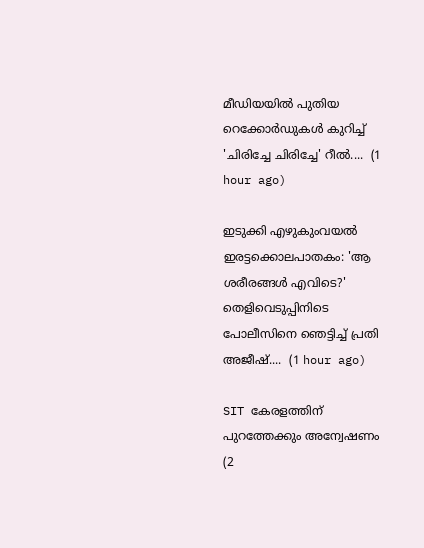മീഡിയയിൽ പുതിയ റെക്കോർഡുകൾ കുറിച്ച് 'ചിരിച്ചേ ചിരിച്ചേ' റീൽ....  (1 hour ago)

ഇടുക്കി എഴുകുംവയൽ ഇരട്ടക്കൊലപാതകം: 'ആ ശരീരങ്ങൾ എവിടെ?' തെളിവെടുപ്പിനിടെ പോലീസിനെ ഞെട്ടിച്ച് പ്രതി അജീഷ്....  (1 hour ago)

SIT കേരളത്തിന് പുറത്തേക്കും അന്വേഷണം  (2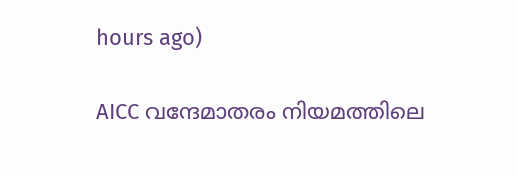hours ago)

AICC വന്ദേമാതരം നിയമത്തിലെ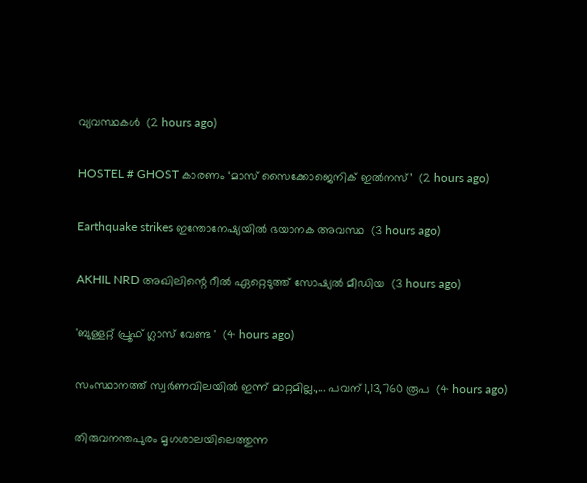വ്യവസ്ഥകള്‍  (2 hours ago)

HOSTEL # GHOST കാരണം ‘മാസ് സൈക്കോജെനിക് ഇൽനസ്’  (2 hours ago)

Earthquake strikes ഇന്തോനേഷ്യയിൽ ഭയാനക അവസ്ഥ  (3 hours ago)

AKHIL NRD അഖിലിന്റെ റീൽ ഏറ്റെടുത്ത്‌ സോഷ്യൽ മീഡിയ  (3 hours ago)

'ബുള്ളറ്റ് പ്രൂഫ് ഗ്ലാസ് വേണ്ട '  (4 hours ago)

സംസ്ഥാനത്ത് സ്വർണവിലയിൽ ഇന്ന് മാറ്റമില്ല.,... പവന് 1,13,760 രൂപ  (4 hours ago)

തിരുവനന്തപുരം മൃഗശാലയിലെത്തുന്ന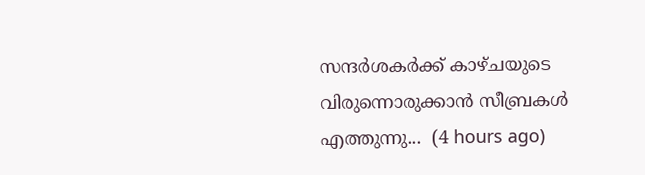സന്ദർശകർക്ക് കാഴ്ചയുടെ വിരുന്നൊരുക്കാൻ സീബ്രകൾ എത്തുന്നു...  (4 hours ago)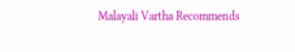Malayali Vartha Recommends